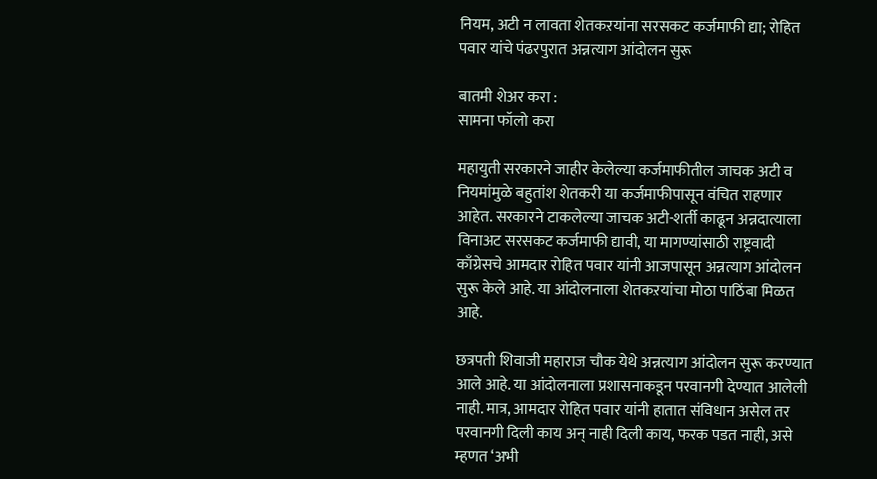नियम, अटी न लावता शेतकऱयांना सरसकट कर्जमाफी द्या; रोहित पवार यांचे पंढरपुरात अन्नत्याग आंदोलन सुरू

बातमी शेअर करा :
सामना फॉलो करा

महायुती सरकारने जाहीर केलेल्या कर्जमाफीतील जाचक अटी व नियमांमुळे बहुतांश शेतकरी या कर्जमाफीपासून वंचित राहणार आहेत. सरकारने टाकलेल्या जाचक अटी-शर्ती काढून अन्नदात्याला विनाअट सरसकट कर्जमाफी द्यावी, या मागण्यांसाठी राष्ट्रवादी काँग्रेसचे आमदार रोहित पवार यांनी आजपासून अन्नत्याग आंदोलन सुरू केले आहे. या आंदोलनाला शेतकऱयांचा मोठा पाठिंबा मिळत आहे.

छत्रपती शिवाजी महाराज चौक येथे अन्नत्याग आंदोलन सुरू करण्यात आले आहे. या आंदोलनाला प्रशासनाकडून परवानगी देण्यात आलेली नाही. मात्र, आमदार रोहित पवार यांनी हातात संविधान असेल तर परवानगी दिली काय अन् नाही दिली काय, फरक पडत नाही, असे म्हणत ‘अभी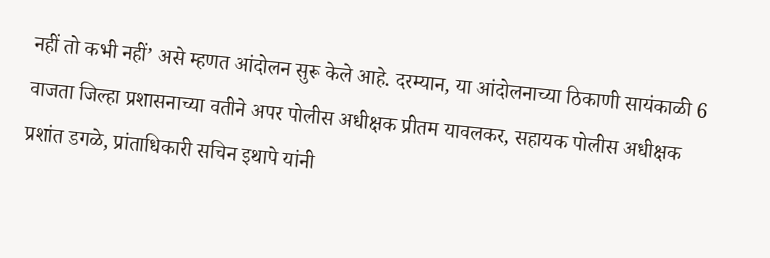नहीं तो कभी नहीं’ असे म्हणत आंदोलन सुरू केले आहे. दरम्यान, या आंदोलनाच्या ठिकाणी सायंकाळी 6 वाजता जिल्हा प्रशासनाच्या वतीने अपर पोलीस अधीक्षक प्रीतम यावलकर, सहायक पोलीस अधीक्षक प्रशांत डगळे, प्रांताधिकारी सचिन इथापे यांनी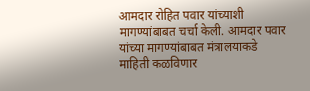आमदार रोहित पवार यांच्याशी मागण्यांबाबत चर्चा केली. आमदार पवार यांच्या मागण्यांबाबत मंत्रालयाकडे माहिती कळविणार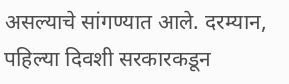असल्याचे सांगण्यात आले. दरम्यान, पहिल्या दिवशी सरकारकडून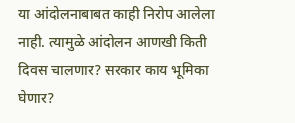या आंदोलनाबाबत काही निरोप आलेला नाही. त्यामुळे आंदोलन आणखी किती दिवस चालणार? सरकार काय भूमिका घेणार?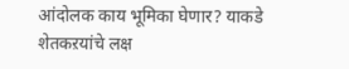आंदोलक काय भूमिका घेणार? याकडे शेतकऱयांचे लक्ष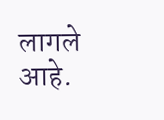लागले आहे.